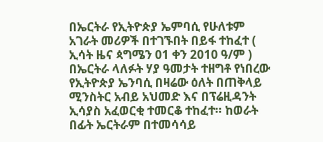በኤርትራ የኢትዮጵያ ኤምባሲ የሁለቱም አገራት መሪዎች በተገኙበት በይፋ ተከፈተ ( ኢሳት ዜና ጳግሜን 01 ቀን 2010 ዓ/ም ) በኤርትራ ላለፉት ሃያ ዓመታት ተዘግቶ የነበረው የኢትዮጵያ ኤንባሲ በዛሬው ዕለት በጠቅላይ ሚንስትር አብይ አህመድ እና በፕሬዚዳንት ኢሳያስ አፈወርቂ ተመርቆ ተከፈተ። ከወራት በፊት ኤርትራም በተመሳሳይ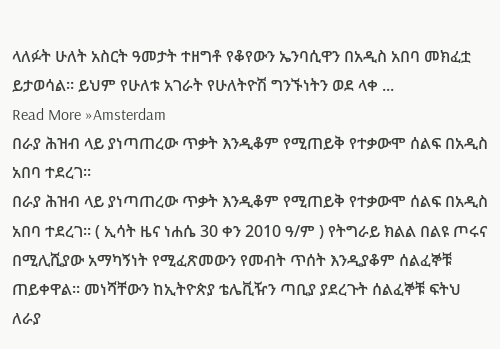ላለፉት ሁለት አስርት ዓመታት ተዘግቶ የቆየውን ኤንባሲዋን በአዲስ አበባ መክፈቷ ይታወሳል። ይህም የሁለቱ አገራት የሁለትዮሽ ግንኙነትን ወደ ላቀ ...
Read More »Amsterdam
በራያ ሕዝብ ላይ ያነጣጠረው ጥቃት እንዲቆም የሚጠይቅ የተቃውሞ ሰልፍ በአዲስ አበባ ተደረገ።
በራያ ሕዝብ ላይ ያነጣጠረው ጥቃት እንዲቆም የሚጠይቅ የተቃውሞ ሰልፍ በአዲስ አበባ ተደረገ። ( ኢሳት ዜና ነሐሴ 30 ቀን 2010 ዓ/ም ) የትግራይ ክልል በልዩ ጦሩና በሚሊሺያው አማካኝነት የሚፈጽመውን የመብት ጥሰት እንዲያቆም ሰልፈኞቹ ጠይቀዋል። መነሻቸውን ከኢትዮጵያ ቴሌቪዥን ጣቢያ ያደረጉት ሰልፈኞቹ ፍትህ ለራያ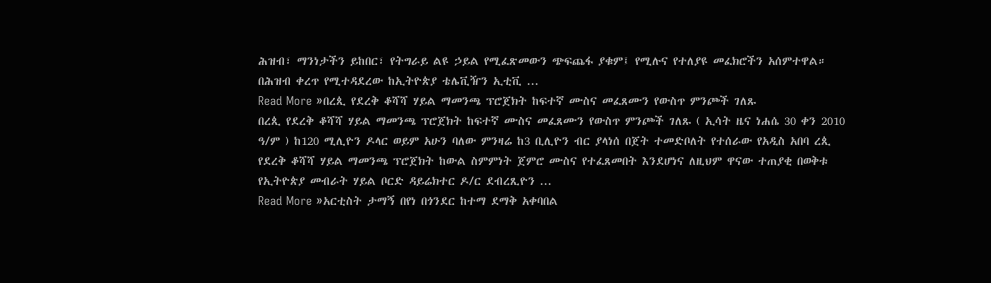ሕዝብ፣ ማንነታችን ይከበር፣ የትግራይ ልዩ ኃይል የሚፈጽመውን ጭፍጨፋ ያቁም፤ የሚሉና የተለያዩ መፈክሮችን አሰምተዋል። በሕዝብ ቀረጥ የሚተዳደረው ከኢትዮጵያ ቴሌቪዥን ኢቲቪ ...
Read More »በረጲ የደረቅ ቆሻሻ ሃይል ማመንጫ ፕሮጀክት ከፍተኛ ሙስና መፈጸሙን የውስጥ ምንጮች ገለጹ
በረጲ የደረቅ ቆሻሻ ሃይል ማመንጫ ፕሮጀክት ከፍተኛ ሙስና መፈጸሙን የውስጥ ምንጮች ገለጹ ( ኢሳት ዜና ነሐሴ 30 ቀን 2010 ዓ/ም ) ከ120 ሚሊዮን ዶላር ወይም አሁን ባለው ምንዛሬ ከ3 ቢሊዮን ብር ያላነሰ በጀት ተመድቦለት የተሰራው የአዲስ አበባ ረጲ የደረቅ ቆሻሻ ሃይል ማመንጫ ፕሮጀክት ከውል ስምምነት ጀምሮ ሙስና የተፈጸመበት እንደሆነና ለዚህም ዋናው ተጠያቂ በወቅቱ የኢትዮጵያ መብራት ሃይል ቦርድ ዳይሬክተር ዶ/ር ደብረጺዮን ...
Read More »አርቲስት ታማኝ በየነ በጎንደር ከተማ ደማቅ አቀባበል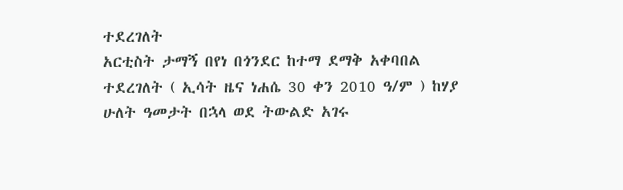ተደረገለት
አርቲስት ታማኝ በየነ በጎንደር ከተማ ደማቅ አቀባበል ተደረገለት ( ኢሳት ዜና ነሐሴ 30 ቀን 2010 ዓ/ም ) ከሃያ ሁለት ዓመታት በኋላ ወደ ትውልድ አገሩ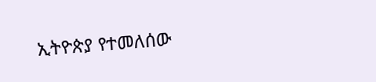ኢትዮጵያ የተመለሰው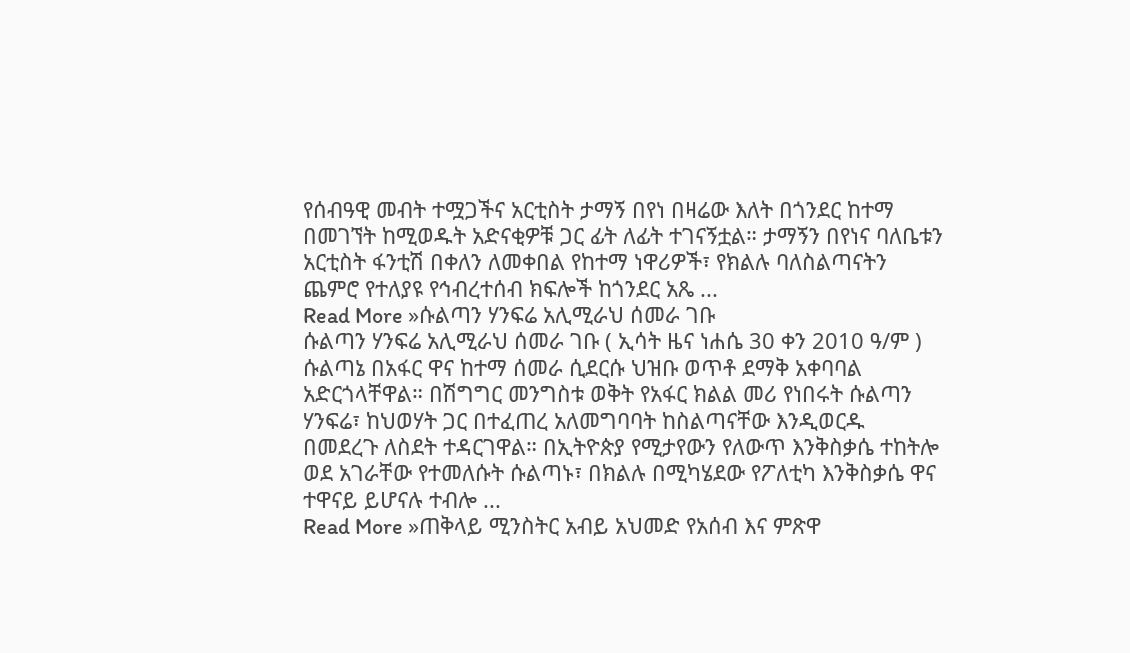የሰብዓዊ መብት ተሟጋችና አርቲስት ታማኝ በየነ በዛሬው እለት በጎንደር ከተማ በመገኘት ከሚወዱት አድናቂዎቹ ጋር ፊት ለፊት ተገናኝቷል። ታማኝን በየነና ባለቤቱን አርቲስት ፋንቲሽ በቀለን ለመቀበል የከተማ ነዋሪዎች፣ የክልሉ ባለስልጣናትን ጨምሮ የተለያዩ የኅብረተሰብ ክፍሎች ከጎንደር አጼ ...
Read More »ሱልጣን ሃንፍሬ አሊሚራህ ሰመራ ገቡ
ሱልጣን ሃንፍሬ አሊሚራህ ሰመራ ገቡ ( ኢሳት ዜና ነሐሴ 30 ቀን 2010 ዓ/ም ) ሱልጣኔ በአፋር ዋና ከተማ ሰመራ ሲደርሱ ህዝቡ ወጥቶ ደማቅ አቀባባል አድርጎላቸዋል። በሽግግር መንግስቱ ወቅት የአፋር ክልል መሪ የነበሩት ሱልጣን ሃንፍሬ፣ ከህወሃት ጋር በተፈጠረ አለመግባባት ከስልጣናቸው እንዲወርዱ በመደረጉ ለስደት ተዳርገዋል። በኢትዮጵያ የሚታየውን የለውጥ እንቅስቃሴ ተከትሎ ወደ አገራቸው የተመለሱት ሱልጣኑ፣ በክልሉ በሚካሄደው የፖለቲካ እንቅስቃሴ ዋና ተዋናይ ይሆናሉ ተብሎ ...
Read More »ጠቅላይ ሚንስትር አብይ አህመድ የአሰብ እና ምጽዋ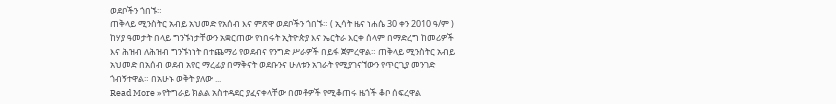ወደቦችን ጎበኙ።
ጠቅላይ ሚንስትር አብይ አህመድ የአሰብ እና ምጽዋ ወደቦችን ጎበኙ። ( ኢሳት ዜና ነሐሴ 30 ቀን 2010 ዓ/ም ) ከሃያ ዓመታት በላይ ግንኙነታቸውን አቋርጠው የነበሩት ኢትዮጵያ እና ኤርትራ እርቀ ሰላም በማድረግ ከመሪዎች እና ሕዝብ ለሕዝብ ግንኙነነት በተጨማሪ የወደብና የንግድ ሥራዎች በይፋ ጀምረዋል። ጠቅላይ ሚንስትር አብይ አህመድ በአሰብ ወደብ አየር ማረፊያ በማቅናት ወደቡንና ሁለቱን አገራት የሚያገናኘውን የጥርጊያ መንገድ ጎብኝተዋል። በአሁኑ ወቅት ያለው ...
Read More »የትግራይ ክልል አስተዳደር ያፈናቀላቸው በመቶዎች የሚቆጠሩ ዜጎች ቆቦ ሰፍረዋል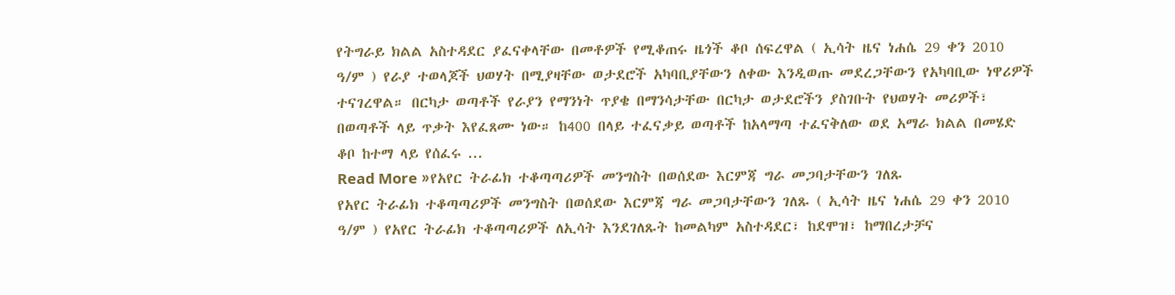የትግራይ ክልል አስተዳደር ያፈናቀላቸው በመቶዎች የሚቆጠሩ ዜጎች ቆቦ ሰፍረዋል ( ኢሳት ዜና ነሐሴ 29 ቀን 2010 ዓ/ም ) የራያ ተወላጆች ህወሃት በሚያዛቸው ወታደሮች አካባቢያቸውን ለቀው እንዲወጡ መደረጋቸውን የአካባቢው ነዋሪዎች ተናገረዋል። በርካታ ወጣቶች የራያን የማንነት ጥያቄ በማንሳታቸው በርካታ ወታደሮችን ያስገቡት የህወሃት መሪዎች፣ በወጣቶች ላይ ጥቃት እየፈጸሙ ነው። ከ400 በላይ ተፈናቃይ ወጣቶች ከአላማጣ ተፈናቅለው ወደ አማራ ክልል በመሄድ ቆቦ ከተማ ላይ የሰፈሩ ...
Read More »የአየር ትራፊክ ተቆጣጣሪዎች መንግስት በወሰደው እርምጃ ግራ መጋባታቸውን ገለጹ
የአየር ትራፊክ ተቆጣጣሪዎች መንግስት በወሰደው እርምጃ ግራ መጋባታቸውን ገለጹ ( ኢሳት ዜና ነሐሴ 29 ቀን 2010 ዓ/ም ) የአየር ትራፊክ ተቆጣጣሪዎች ለኢሳት እንደገለጹት ከመልካም አስተዳደር፣ ከደሞዝ፣ ከማበረታቻና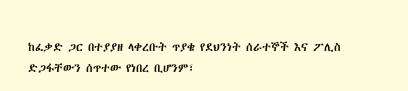ከፈቃድ ጋር በተያያዘ ላቀረቡት ጥያቄ የደህንነት ሰራተኞች እና ፖሊስ ድጋፋቸውን ሰጥተው የነበረ ቢሆንም፣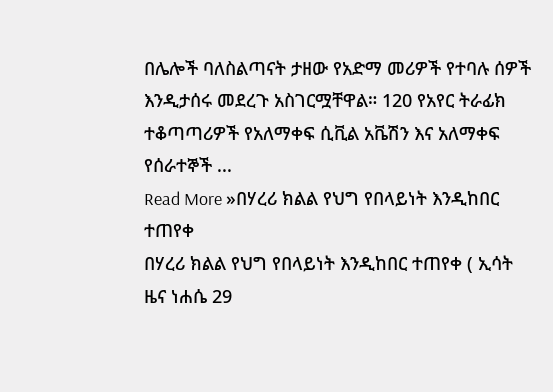በሌሎች ባለስልጣናት ታዘው የአድማ መሪዎች የተባሉ ሰዎች እንዲታሰሩ መደረጉ አስገርሟቸዋል። 120 የአየር ትራፊክ ተቆጣጣሪዎች የአለማቀፍ ሲቪል አቬሽን እና አለማቀፍ የሰራተኞች ...
Read More »በሃረሪ ክልል የህግ የበላይነት እንዲከበር ተጠየቀ
በሃረሪ ክልል የህግ የበላይነት እንዲከበር ተጠየቀ ( ኢሳት ዜና ነሐሴ 29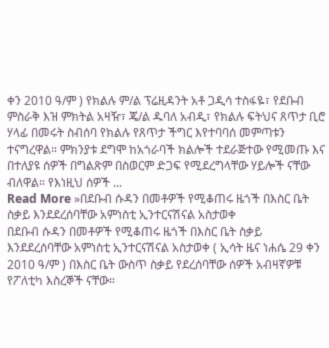ቀን 2010 ዓ/ም ) የክልሉ ም/ል ፕሬዚዳንት አቶ ጋዲሳ ተስፋዬ፣ የደቡብ ምስራቅ እዝ ምክትል አዛዥ፣ ጄ/ል ዱባለ አብዲ፣ የክልሉ ፍትህና ጸጥታ ቢሮ ሃላፊ በመሩት ስብሰባ የክልሉ የጸጥታ ችግር እየተባባሰ መምጣቱን ተናግረዋል። ምክንያቱ ደግሞ ከአጎራባች ክልሎች ተደራጅተው የሚመጡ እና በተለያዩ ሰዎች በግልጽም በስወርም ድጋፍ የሚደረግላቸው ሃይሎች ናቸው ብለዋል። የእነዚህ ሰዎች ...
Read More »በደቡብ ሱዳን በመቶዎች የሚቆጠሩ ዜጎች በእስር ቤት ስቃይ እንደደረሰባቸው አምነስቲ ኢንተርናሽናል አስታወቀ
በደቡብ ሱዳን በመቶዎች የሚቆጠሩ ዜጎች በእስር ቤት ስቃይ እንደደረሰባቸው አምነስቲ ኢንተርናሽናል አስታወቀ ( ኢሳት ዜና ነሐሴ 29 ቀን 2010 ዓ/ም ) በእስር ቤት ውስጥ ስቃይ የደረሰባቸው ሰዎች አብዛኛዎቹ የፖለቲካ እስረኞች ናቸው።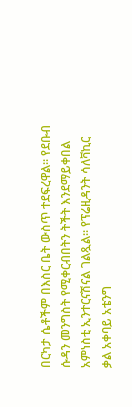በርካታ ሴቶችም በእስር ቤት ውስጥ ተደፍረዋል። የደቡብ ሱዳን መንግስት የሚቀርብበትን ትችት እንደማይቀበል አምነስቲ ኢንተርናሽናል ገልጿል። የፕሬዚዳንት ሳለቫኪር ቃል አቀባይ አቴንግ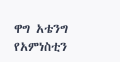ዋግ አቴንግ የአምነስቲን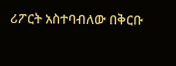ሪፖርት አስተባብለው በቅርቡ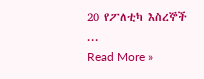20 የፖለቲካ እስረኞች ...
Read More »